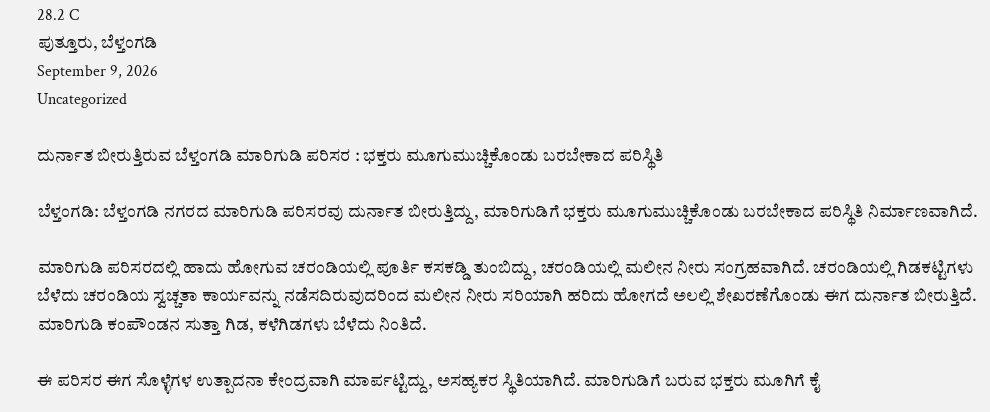28.2 C
ಪುತ್ತೂರು, ಬೆಳ್ತಂಗಡಿ
September 9, 2026
Uncategorized

ದುರ್ನಾತ ಬೀರುತ್ತಿರುವ ಬೆಳ್ತಂಗಡಿ ಮಾರಿಗುಡಿ ಪರಿಸರ : ಭಕ್ತರು ಮೂಗುಮುಚ್ಚಿಕೊಂಡು ಬರಬೇಕಾದ ಪರಿಸ್ಥಿತಿ

ಬೆಳ್ತಂಗಡಿ: ಬೆಳ್ತಂಗಡಿ ನಗರದ ಮಾರಿಗುಡಿ ಪರಿಸರವು ದುರ್ನಾತ ಬೀರುತ್ತಿದ್ದು, ಮಾರಿಗುಡಿಗೆ ಭಕ್ತರು ಮೂಗುಮುಚ್ಚಿಕೊಂಡು ಬರಬೇಕಾದ ಪರಿಸ್ಥಿತಿ ನಿರ್ಮಾಣವಾಗಿದೆ.

ಮಾರಿಗುಡಿ ಪರಿಸರದಲ್ಲಿ ಹಾದು ಹೋಗುವ ಚರಂಡಿಯಲ್ಲಿ ಪೂರ್ತಿ ಕಸಕಡ್ಡಿ ತುಂಬಿದ್ದು, ಚರಂಡಿಯಲ್ಲಿ ಮಲೀನ ನೀರು ಸಂಗ್ರಹವಾಗಿದೆ. ಚರಂಡಿಯಲ್ಲಿ ಗಿಡಕಟ್ಟಿಗಳು ಬೆಳೆದು ಚರಂಡಿಯ ಸ್ವಚ್ಚತಾ ಕಾರ್ಯವನ್ನು ನಡೆಸದಿರುವುದರಿಂದ ಮಲೀನ ನೀರು ಸರಿಯಾಗಿ ಹರಿದು ಹೋಗದೆ ಅಲಲ್ಲಿ ಶೇಖರಣೆಗೊಂಡು ಈಗ ದುರ್ನಾತ ಬೀರುತ್ತಿದೆ. ಮಾರಿಗುಡಿ ಕಂಪೌಂಡನ ಸುತ್ತಾ ಗಿಡ, ಕಳೆಗಿಡಗಳು ಬೆಳೆದು ನಿಂತಿದೆ.

ಈ ಪರಿಸರ ಈಗ ಸೊಳ್ಳೆಗಳ ಉತ್ಪಾದನಾ ಕೇಂದ್ರವಾಗಿ ಮಾರ್ಪಟ್ಟಿದ್ದು, ಅಸಹ್ಯಕರ ಸ್ಥಿತಿಯಾಗಿದೆ. ಮಾರಿಗುಡಿಗೆ ಬರುವ ಭಕ್ತರು ಮೂಗಿಗೆ ಕೈ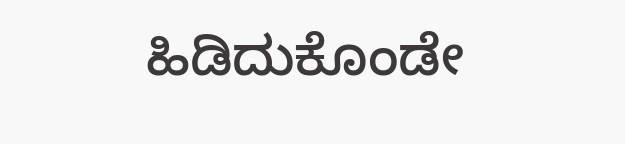ಹಿಡಿದುಕೊಂಡೇ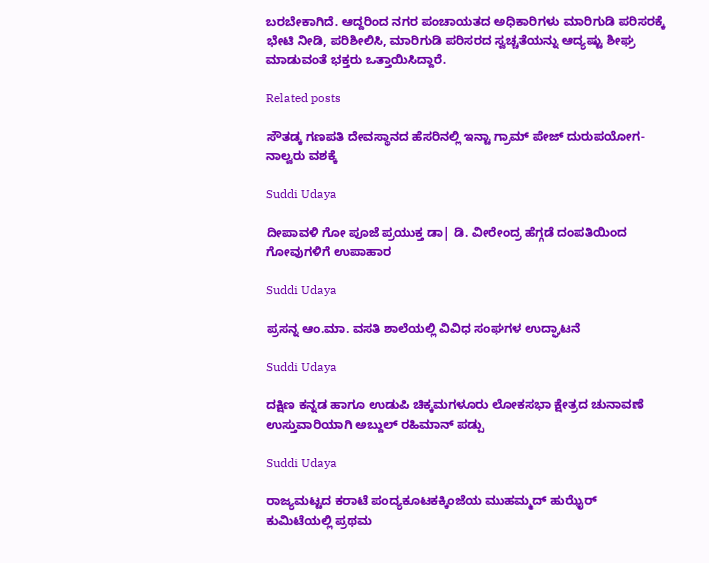ಬರಬೇಕಾಗಿದೆ. ಆದ್ದರಿಂದ ನಗರ ಪಂಚಾಯತದ ಅಧಿಕಾರಿಗಳು ಮಾರಿಗುಡಿ ಪರಿಸರಕ್ಕೆ ಭೇಟಿ ನೀಡಿ, ಪರಿಶೀಲಿಸಿ, ಮಾರಿಗುಡಿ ಪರಿಸರದ ಸ್ವಚ್ಚತೆಯನ್ನು ಆದ್ಯಷ್ಟು ಶೀಘ್ರ ಮಾಡುವಂತೆ ಭಕ್ತರು ಒತ್ತಾಯಿಸಿದ್ದಾರೆ.

Related posts

ಸೌತಡ್ಕ ಗಣಪತಿ ದೇವಸ್ಥಾನದ ಹೆಸರಿನಲ್ಲಿ ಇನ್ಟಾ ಗ್ರಾಮ್ ಪೇಜ್ ದುರುಪಯೋಗ-ನಾಲ್ವರು ವಶಕ್ಕೆ

Suddi Udaya

ದೀಪಾವಳಿ ಗೋ ಪೂಜೆ ಪ್ರಯುಕ್ತ ಡಾ| ಡಿ. ವೀರೇಂದ್ರ ಹೆಗ್ಗಡೆ ದಂಪತಿಯಿಂದ ಗೋವುಗಳಿಗೆ ಉಪಾಹಾರ

Suddi Udaya

ಪ್ರಸನ್ನ ಆಂ.ಮಾ. ವಸತಿ ಶಾಲೆಯಲ್ಲಿ ವಿವಿಧ ಸಂಘಗಳ ಉದ್ಘಾಟನೆ

Suddi Udaya

ದಕ್ಷಿಣ ಕನ್ನಡ ಹಾಗೂ ಉಡುಪಿ ಚಿಕ್ಕಮಗಳೂರು ಲೋಕಸಭಾ ಕ್ಷೇತ್ರದ ಚುನಾವಣೆ ಉಸ್ತುವಾರಿಯಾಗಿ ಅಬ್ದುಲ್ ರಹಿಮಾನ್ ಪಡ್ಪು

Suddi Udaya

ರಾಜ್ಯಮಟ್ಟದ ಕರಾಟೆ ಪಂದ್ಯಕೂಟಕಕ್ಕಿಂಜೆಯ ಮುಹಮ್ಮದ್ ಹುಝೈರ್ ಕುಮಿಟೆಯಲ್ಲಿ ಪ್ರಥಮ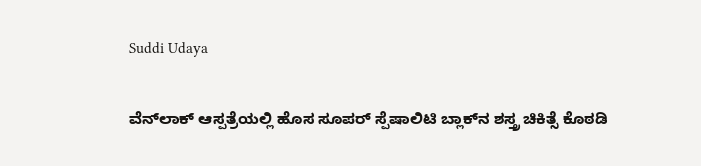Suddi Udaya

ವೆನ್‌ಲಾಕ್ ಆಸ್ಪತ್ರೆಯಲ್ಲಿ ಹೊಸ ಸೂಪರ್ ಸ್ಪೆಷಾಲಿಟಿ ಬ್ಲಾಕ್‌ನ ಶಸ್ತ್ರ ಚಿಕಿತ್ಸೆ ಕೊಠಡಿ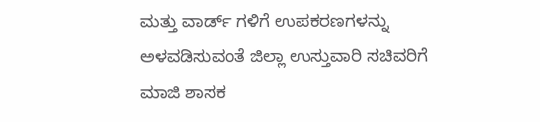ಮತ್ತು ವಾರ್ಡ್ ಗಳಿಗೆ ಉಪಕರಣಗಳನ್ನು ಅಳವಡಿಸುವಂತೆ ಜಿಲ್ಲಾ ಉಸ್ತುವಾರಿ ಸಚಿವರಿಗೆ ಮಾಜಿ ಶಾಸಕ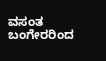ವಸಂತ ಬಂಗೇರರಿಂದ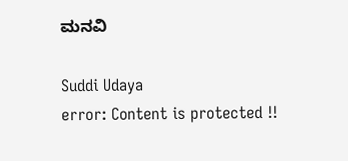ಮನವಿ

Suddi Udaya
error: Content is protected !!